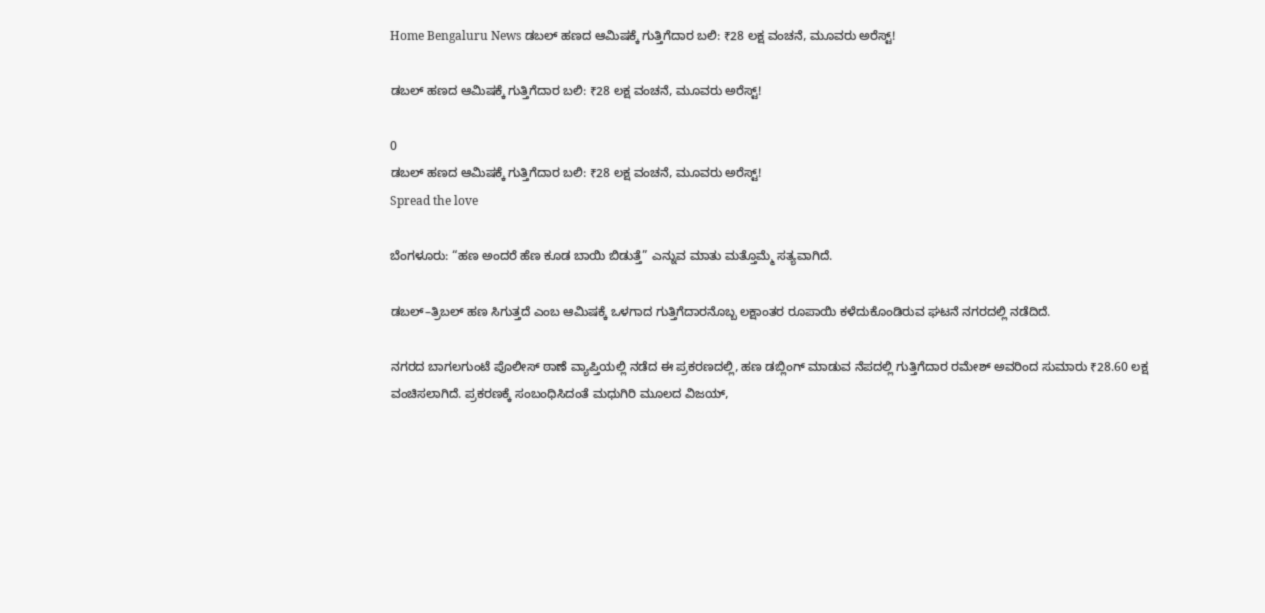Home Bengaluru News ಡಬಲ್ ಹಣದ ಆಮಿಷಕ್ಕೆ ಗುತ್ತಿಗೆದಾರ ಬಲಿ: ₹28 ಲಕ್ಷ ವಂಚನೆ, ಮೂವರು ಅರೆಸ್ಟ್!

ಡಬಲ್ ಹಣದ ಆಮಿಷಕ್ಕೆ ಗುತ್ತಿಗೆದಾರ ಬಲಿ: ₹28 ಲಕ್ಷ ವಂಚನೆ, ಮೂವರು ಅರೆಸ್ಟ್!

0
ಡಬಲ್ ಹಣದ ಆಮಿಷಕ್ಕೆ ಗುತ್ತಿಗೆದಾರ ಬಲಿ: ₹28 ಲಕ್ಷ ವಂಚನೆ, ಮೂವರು ಅರೆಸ್ಟ್!
Spread the love

ಬೆಂಗಳೂರು: “ಹಣ ಅಂದರೆ ಹೆಣ ಕೂಡ ಬಾಯಿ ಬಿಡುತ್ತೆ” ಎನ್ನುವ ಮಾತು ಮತ್ತೊಮ್ಮೆ ಸತ್ಯವಾಗಿದೆ.

ಡಬಲ್–ತ್ರಿಬಲ್ ಹಣ ಸಿಗುತ್ತದೆ ಎಂಬ ಆಮಿಷಕ್ಕೆ ಒಳಗಾದ ಗುತ್ತಿಗೆದಾರನೊಬ್ಬ ಲಕ್ಷಾಂತರ ರೂಪಾಯಿ ಕಳೆದುಕೊಂಡಿರುವ ಘಟನೆ ನಗರದಲ್ಲಿ ನಡೆದಿದೆ.

ನಗರದ ಬಾಗಲಗುಂಟೆ ಪೊಲೀಸ್ ಠಾಣೆ ವ್ಯಾಪ್ತಿಯಲ್ಲಿ ನಡೆದ ಈ ಪ್ರಕರಣದಲ್ಲಿ, ಹಣ ಡಬ್ಲಿಂಗ್ ಮಾಡುವ ನೆಪದಲ್ಲಿ ಗುತ್ತಿಗೆದಾರ ರಮೇಶ್ ಅವರಿಂದ ಸುಮಾರು ₹28.60 ಲಕ್ಷ ವಂಚಿಸಲಾಗಿದೆ. ಪ್ರಕರಣಕ್ಕೆ ಸಂಬಂಧಿಸಿದಂತೆ ಮಧುಗಿರಿ ಮೂಲದ ವಿಜಯ್,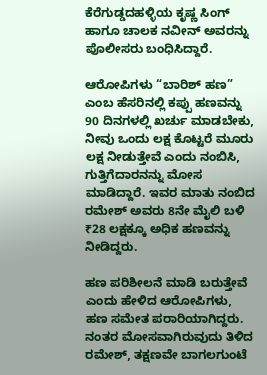ಕೆರೆಗುಡ್ಡದಹಳ್ಳಿಯ ಕೃಷ್ಣ ಸಿಂಗ್ ಹಾಗೂ ಚಾಲಕ ನವೀನ್ ಅವರನ್ನು ಪೊಲೀಸರು ಬಂಧಿಸಿದ್ದಾರೆ.

ಆರೋಪಿಗಳು “ಬಾರಿಶ್ ಹಣ” ಎಂಬ ಹೆಸರಿನಲ್ಲಿ ಕಪ್ಪು ಹಣವನ್ನು 90 ದಿನಗಳಲ್ಲಿ ಖರ್ಚು ಮಾಡಬೇಕು, ನೀವು ಒಂದು ಲಕ್ಷ ಕೊಟ್ಟರೆ ಮೂರು ಲಕ್ಷ ನೀಡುತ್ತೇವೆ ಎಂದು ನಂಬಿಸಿ, ಗುತ್ತಿಗೆದಾರನನ್ನು ಮೋಸ ಮಾಡಿದ್ದಾರೆ. ಇವರ ಮಾತು ನಂಬಿದ ರಮೇಶ್ ಅವರು 8ನೇ ಮೈಲಿ ಬಳಿ ₹28 ಲಕ್ಷಕ್ಕೂ ಅಧಿಕ ಹಣವನ್ನು ನೀಡಿದ್ದರು.

ಹಣ ಪರಿಶೀಲನೆ ಮಾಡಿ ಬರುತ್ತೇವೆ ಎಂದು ಹೇಳಿದ ಆರೋಪಿಗಳು, ಹಣ ಸಮೇತ ಪರಾರಿಯಾಗಿದ್ದರು. ನಂತರ ಮೋಸವಾಗಿರುವುದು ತಿಳಿದ ರಮೇಶ್, ತಕ್ಷಣವೇ ಬಾಗಲಗುಂಟೆ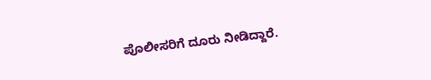ಪೊಲೀಸರಿಗೆ ದೂರು ನೀಡಿದ್ದಾರೆ.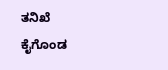ತನಿಖೆ ಕೈಗೊಂಡ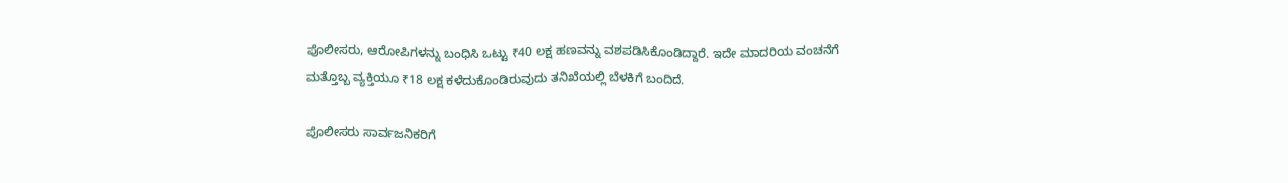ಪೊಲೀಸರು, ಆರೋಪಿಗಳನ್ನು ಬಂಧಿಸಿ ಒಟ್ಟು ₹40 ಲಕ್ಷ ಹಣವನ್ನು ವಶಪಡಿಸಿಕೊಂಡಿದ್ದಾರೆ. ಇದೇ ಮಾದರಿಯ ವಂಚನೆಗೆ ಮತ್ತೊಬ್ಬ ವ್ಯಕ್ತಿಯೂ ₹18 ಲಕ್ಷ ಕಳೆದುಕೊಂಡಿರುವುದು ತನಿಖೆಯಲ್ಲಿ ಬೆಳಕಿಗೆ ಬಂದಿದೆ.

ಪೊಲೀಸರು ಸಾರ್ವಜನಿಕರಿಗೆ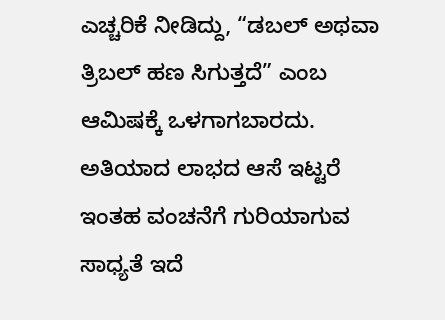ಎಚ್ಚರಿಕೆ ನೀಡಿದ್ದು, “ಡಬಲ್ ಅಥವಾ ತ್ರಿಬಲ್ ಹಣ ಸಿಗುತ್ತದೆ” ಎಂಬ ಆಮಿಷಕ್ಕೆ ಒಳಗಾಗಬಾರದು. ಅತಿಯಾದ ಲಾಭದ ಆಸೆ ಇಟ್ಟರೆ ಇಂತಹ ವಂಚನೆಗೆ ಗುರಿಯಾಗುವ ಸಾಧ್ಯತೆ ಇದೆ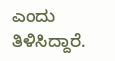ಎಂದು ತಿಳಿಸಿದ್ದಾರೆ.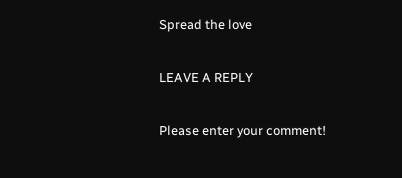Spread the love

LEAVE A REPLY

Please enter your comment!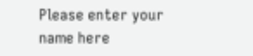Please enter your name here